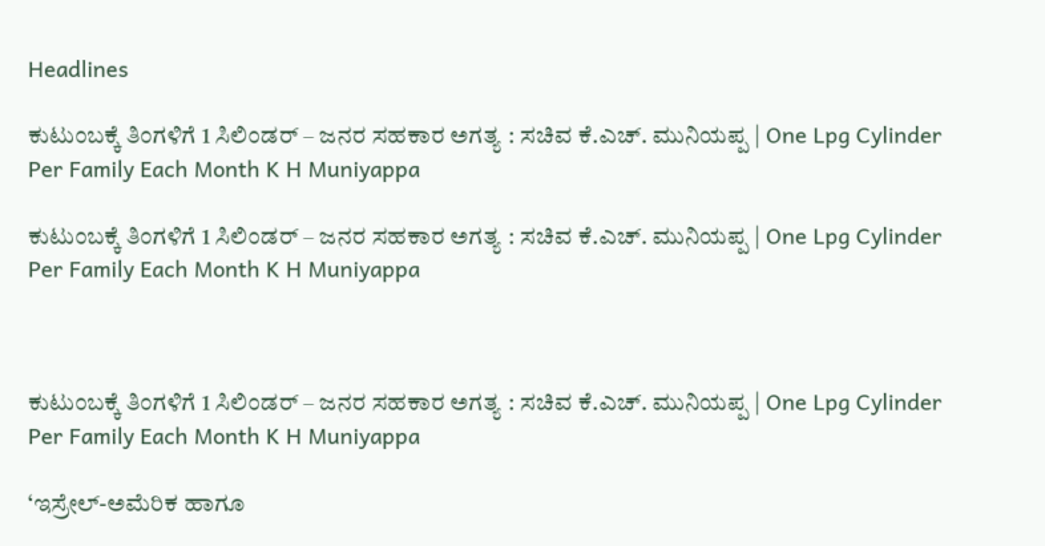Headlines

ಕುಟುಂಬಕ್ಕೆ ತಿಂಗಳಿಗೆ 1 ಸಿಲಿಂಡರ್‌ – ಜನರ ಸಹಕಾರ ಅಗತ್ಯ : ಸಚಿವ ಕೆ.ಎಚ್. ಮುನಿಯಪ್ಪ | One Lpg Cylinder Per Family Each Month K H Muniyappa

ಕುಟುಂಬಕ್ಕೆ ತಿಂಗಳಿಗೆ 1 ಸಿಲಿಂಡರ್‌ – ಜನರ ಸಹಕಾರ ಅಗತ್ಯ : ಸಚಿವ ಕೆ.ಎಚ್. ಮುನಿಯಪ್ಪ | One Lpg Cylinder Per Family Each Month K H Muniyappa



ಕುಟುಂಬಕ್ಕೆ ತಿಂಗಳಿಗೆ 1 ಸಿಲಿಂಡರ್‌ – ಜನರ ಸಹಕಾರ ಅಗತ್ಯ : ಸಚಿವ ಕೆ.ಎಚ್. ಮುನಿಯಪ್ಪ | One Lpg Cylinder Per Family Each Month K H Muniyappa

‘ಇಸ್ರೇಲ್‌-ಅಮೆರಿಕ ಹಾಗೂ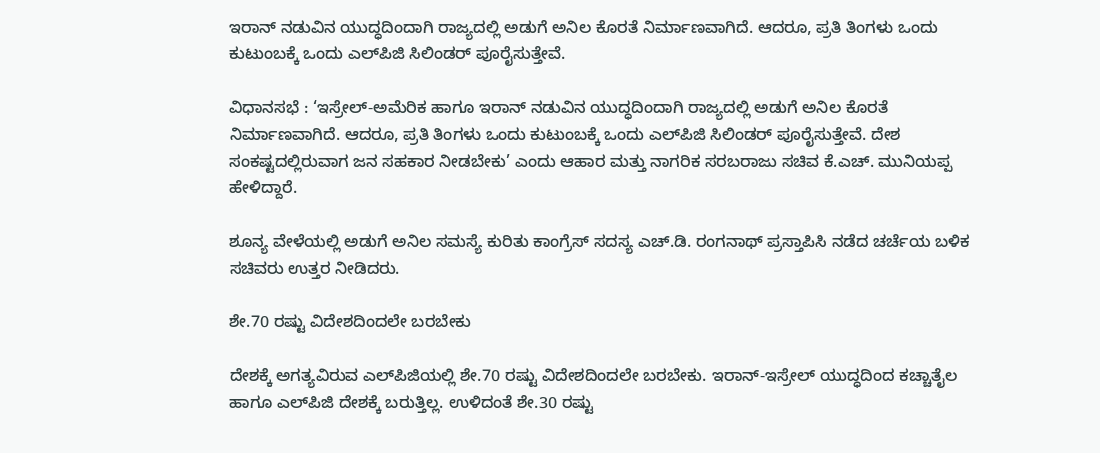ಇರಾನ್ ನಡುವಿನ ಯುದ್ಧದಿಂದಾಗಿ ರಾಜ್ಯದಲ್ಲಿ ಅಡುಗೆ ಅನಿಲ ಕೊರತೆ ನಿರ್ಮಾಣವಾಗಿದೆ. ಆದರೂ, ಪ್ರತಿ ತಿಂಗಳು ಒಂದು ಕುಟುಂಬಕ್ಕೆ ಒಂದು ಎಲ್‌ಪಿಜಿ ಸಿಲಿಂಡರ್‌ ಪೂರೈಸುತ್ತೇವೆ.

ವಿಧಾನಸಭೆ : ‘ಇಸ್ರೇಲ್‌-ಅಮೆರಿಕ ಹಾಗೂ ಇರಾನ್ ನಡುವಿನ ಯುದ್ಧದಿಂದಾಗಿ ರಾಜ್ಯದಲ್ಲಿ ಅಡುಗೆ ಅನಿಲ ಕೊರತೆ ನಿರ್ಮಾಣವಾಗಿದೆ. ಆದರೂ, ಪ್ರತಿ ತಿಂಗಳು ಒಂದು ಕುಟುಂಬಕ್ಕೆ ಒಂದು ಎಲ್‌ಪಿಜಿ ಸಿಲಿಂಡರ್‌ ಪೂರೈಸುತ್ತೇವೆ. ದೇಶ ಸಂಕಷ್ಟದಲ್ಲಿರುವಾಗ ಜನ ಸಹಕಾರ ನೀಡಬೇಕು’ ಎಂದು ಆಹಾರ ಮತ್ತು ನಾಗರಿಕ ಸರಬರಾಜು ಸಚಿವ ಕೆ.ಎಚ್. ಮುನಿಯಪ್ಪ ಹೇಳಿದ್ದಾರೆ.

ಶೂನ್ಯ ವೇಳೆಯಲ್ಲಿ ಅಡುಗೆ ಅನಿಲ ಸಮಸ್ಯೆ ಕುರಿತು ಕಾಂಗ್ರೆಸ್‌ ಸದಸ್ಯ ಎಚ್.ಡಿ. ರಂಗನಾಥ್‌ ಪ್ರಸ್ತಾಪಿಸಿ ನಡೆದ ಚರ್ಚೆಯ ಬಳಿಕ ಸಚಿವರು ಉತ್ತರ ನೀಡಿದರು.

ಶೇ.70 ರಷ್ಟು ವಿದೇಶದಿಂದಲೇ ಬರಬೇಕು

ದೇಶಕ್ಕೆ ಅಗತ್ಯವಿರುವ ಎಲ್‌ಪಿಜಿಯಲ್ಲಿ ಶೇ.70 ರಷ್ಟು ವಿದೇಶದಿಂದಲೇ ಬರಬೇಕು. ಇರಾನ್‌-ಇಸ್ರೇಲ್‌ ಯುದ್ಧದಿಂದ ಕಚ್ಚಾತೈಲ ಹಾಗೂ ಎಲ್‌ಪಿಜಿ ದೇಶಕ್ಕೆ ಬರುತ್ತಿಲ್ಲ. ಉಳಿದಂತೆ ಶೇ.30 ರಷ್ಟು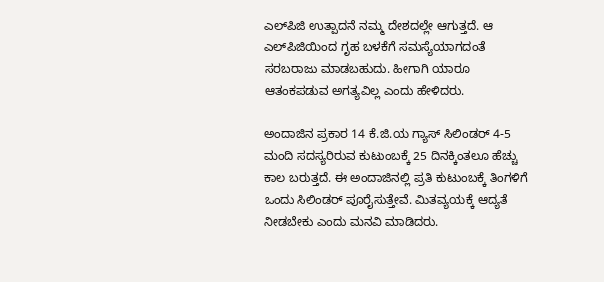ಎಲ್‌ಪಿಜಿ ಉತ್ಪಾದನೆ ನಮ್ಮ ದೇಶದಲ್ಲೇ ಆಗುತ್ತದೆ. ಆ ಎಲ್‌ಪಿಜಿಯಿಂದ ಗೃಹ ಬಳಕೆಗೆ ಸಮಸ್ಯೆಯಾಗದಂತೆ ಸರಬರಾಜು ಮಾಡಬಹುದು. ಹೀಗಾಗಿ ಯಾರೂ ಆತಂಕಪಡುವ ಅಗತ್ಯವಿಲ್ಲ ಎಂದು ಹೇಳಿದರು.

ಅಂದಾಜಿನ ಪ್ರಕಾರ 14 ಕೆ.ಜಿ.ಯ ಗ್ಯಾಸ್‌ ಸಿಲಿಂಡರ್‌ 4-5 ಮಂದಿ ಸದಸ್ಯರಿರುವ ಕುಟುಂಬಕ್ಕೆ 25 ದಿನಕ್ಕಿಂತಲೂ ಹೆಚ್ಚು ಕಾಲ ಬರುತ್ತದೆ. ಈ ಅಂದಾಜಿನಲ್ಲಿ ಪ್ರತಿ ಕುಟುಂಬಕ್ಕೆ ತಿಂಗಳಿಗೆ ಒಂದು ಸಿಲಿಂಡರ್‌ ಪೂರೈಸುತ್ತೇವೆ. ಮಿತವ್ಯಯಕ್ಕೆ ಆದ್ಯತೆ ನೀಡಬೇಕು ಎಂದು ಮನವಿ ಮಾಡಿದರು.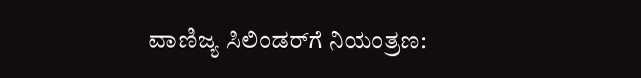ವಾಣಿಜ್ಯ ಸಿಲಿಂಡರ್‌ಗೆ ನಿಯಂತ್ರಣ: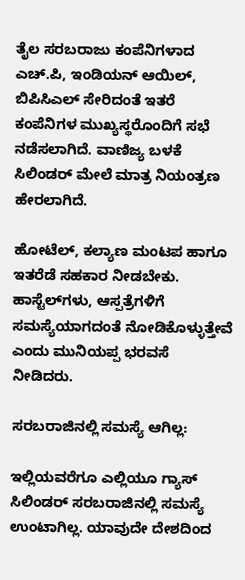ತೈಲ ಸರಬರಾಜು ಕಂಪೆನಿಗಳಾದ ಎಚ್.ಪಿ, ಇಂಡಿಯನ್ ಆಯಿಲ್‌, ಬಿಪಿಸಿಎಲ್‌ ಸೇರಿದಂತೆ ಇತರೆ ಕಂಪೆನಿಗಳ ಮುಖ್ಯಸ್ಥರೊಂದಿಗೆ ಸಭೆ ನಡೆಸಲಾಗಿದೆ. ವಾಣಿಜ್ಯ ಬಳಕೆ ಸಿಲಿಂಡರ್ ಮೇಲೆ ಮಾತ್ರ ನಿಯಂತ್ರಣ ಹೇರಲಾಗಿದೆ.

ಹೋಟೆಲ್, ಕಲ್ಯಾಣ ಮಂಟಪ ಹಾಗೂ ಇತರೆಡೆ ಸಹಕಾರ ನೀಡಬೇಕು. ಹಾಸ್ಟೆಲ್‌ಗಳು, ಆಸ್ಪತ್ರೆಗಳಿಗೆ ಸಮಸ್ಯೆಯಾಗದಂತೆ ನೋಡಿಕೊಳ್ಳುತ್ತೇವೆ ಎಂದು ಮುನಿಯಪ್ಪ ಭರವಸೆ ನೀಡಿದರು.

ಸರಬರಾಜಿನಲ್ಲಿ ಸಮಸ್ಯೆ ಆಗಿಲ್ಲ:

ಇಲ್ಲಿಯವರೆಗೂ ಎಲ್ಲಿಯೂ ಗ್ಯಾಸ್ ಸಿಲಿಂಡರ್ ಸರಬರಾಜಿನಲ್ಲಿ ಸಮಸ್ಯೆ ಉಂಟಾಗಿಲ್ಲ. ಯಾವುದೇ ದೇಶದಿಂದ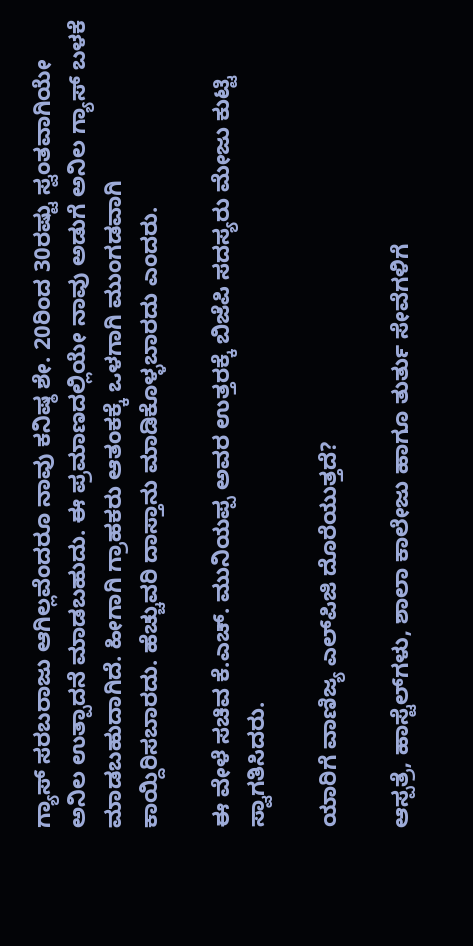ಗ್ಯಾಸ್ ಸರಬರಾಜು ಆಗಿಲ್ಲವೆಂದರೂ ನಾವು ಕನಿಷ್ಠ ಶೇ. 20ರಿಂದ 30ರಷ್ಟು ಸ್ವಂತವಾಗಿಯೇ ಅನಿಲ ಉತ್ಪಾದನೆ ಮಾಡಬಹುದು. ಈ ಪ್ರಮಾಣದಲ್ಲಿಯೇ ನಾವು ಅಡುಗೆ ಅನಿಲ ಗ್ಯಾಸ್ ಬಳಕೆ ಮಾಡಬಹುದಾಗಿದೆ. ಹೀಗಾಗಿ ಗ್ರಾಹಕರು ಆತಂಕಕ್ಕೆ ಒಳಗಾಗಿ ಮುಂಗಡವಾಗಿ ಕಾಯ್ದಿರಿಸಬಾರದು. ಹೆಚ್ಚುವರಿ ದಾಸ್ತಾನು ಮಾಡಿಕೊಳ್ಳಬಾರದು ಎಂದರು.

ಈ ವೇಳೆ ಸಚಿವ ಕೆ.ಎಚ್. ಮುನಿಯಪ್ಪ ಅವರ ಉತ್ತರಕ್ಕೆ ಬಿಜೆಪಿ ಸದಸ್ಯರು ಮೇಜು ಕುಟ್ಟಿ ಸ್ವಾಗತಿಸಿದರು.

ಯಾರಿಗೆ ವಾಣಿಜ್ಯ ಎಲ್‌ಪಿಜಿ ದೊರೆಯುತ್ತದೆ?

ಆಸ್ಪತ್ರೆ, ಹಾಸ್ಟೆಲ್‌ಗಳು, ಶಾಲಾ ಕಾಲೇಜು ಹಾಗೂ ತುರ್ತು ಸೇವೆಗಳಿಗೆ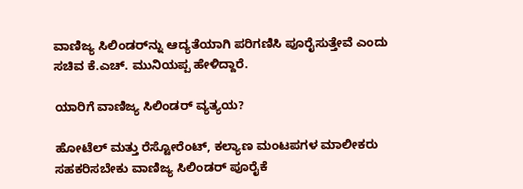ವಾಣಿಜ್ಯ ಸಿಲಿಂಡರ್‌ನ್ನು ಆದ್ಯತೆಯಾಗಿ ಪರಿಗಣಿಸಿ ಪೂರೈಸುತ್ತೇವೆ ಎಂದು ಸಚಿವ ಕೆ.ಎಚ್. ಮುನಿಯಪ್ಪ ಹೇಳಿದ್ದಾರೆ.

ಯಾರಿಗೆ ವಾಣಿಜ್ಯ ಸಿಲಿಂಡರ್‌ ವ್ಯತ್ಯಯ?

ಹೋಟೆಲ್ ಮತ್ತು ರೆಸ್ಟೋರೆಂಟ್‌, ಕಲ್ಯಾಣ ಮಂಟಪಗಳ ಮಾಲೀಕರು ಸಹಕರಿಸಬೇಕು ವಾಣಿಜ್ಯ ಸಿಲಿಂಡರ್‌ ಪೂರೈಕೆ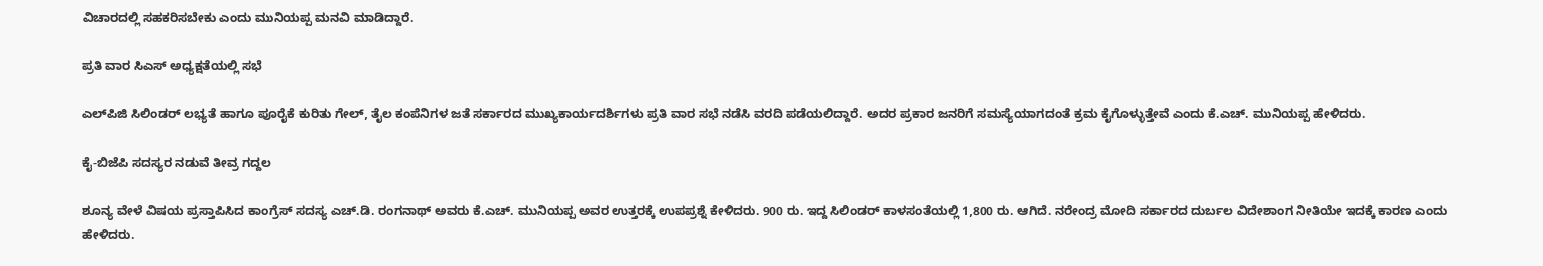ವಿಚಾರದಲ್ಲಿ ಸಹಕರಿಸಬೇಕು ಎಂದು ಮುನಿಯಪ್ಪ ಮನವಿ ಮಾಡಿದ್ದಾರೆ.

ಪ್ರತಿ ವಾರ ಸಿಎಸ್‌ ಅಧ್ಯಕ್ಷತೆಯಲ್ಲಿ ಸಭೆ

ಎಲ್‌ಪಿಜಿ ಸಿಲಿಂಡರ್‌ ಲಭ್ಯತೆ ಹಾಗೂ ಪೂರೈಕೆ ಕುರಿತು ಗೇಲ್‌, ತೈಲ ಕಂಪೆನಿಗಳ ಜತೆ ಸರ್ಕಾರದ ಮುಖ್ಯಕಾರ್ಯದರ್ಶಿಗಳು ಪ್ರತಿ ವಾರ ಸಭೆ ನಡೆಸಿ ವರದಿ ಪಡೆಯಲಿದ್ದಾರೆ. ಅದರ ಪ್ರಕಾರ ಜನರಿಗೆ ಸಮಸ್ಯೆಯಾಗದಂತೆ ಕ್ರಮ ಕೈಗೊಳ್ಳುತ್ತೇವೆ ಎಂದು ಕೆ.ಎಚ್. ಮುನಿಯಪ್ಪ ಹೇಳಿದರು.

ಕೈ-ಬಿಜೆಪಿ ಸದಸ್ಯರ ನಡುವೆ ತೀವ್ರ ಗದ್ದಲ

ಶೂನ್ಯ ವೇಳೆ ವಿಷಯ ಪ್ರಸ್ತಾಪಿಸಿದ ಕಾಂಗ್ರೆಸ್‌ ಸದಸ್ಯ ಎಚ್.ಡಿ. ರಂಗನಾಥ್ ಅವರು ಕೆ.ಎಚ್‌. ಮುನಿಯಪ್ಪ ಅವರ ಉತ್ತರಕ್ಕೆ ಉಪಪ್ರಶ್ನೆ ಕೇಳಿದರು. 900 ರು. ಇದ್ದ ಸಿಲಿಂಡರ್ ಕಾಳಸಂತೆಯಲ್ಲಿ 1,800 ರು. ಆಗಿದೆ. ನರೇಂದ್ರ ಮೋದಿ ಸರ್ಕಾರದ ದುರ್ಬಲ ವಿದೇಶಾಂಗ ನೀತಿಯೇ ಇದಕ್ಕೆ ಕಾರಣ ಎಂದು ಹೇಳಿದರು.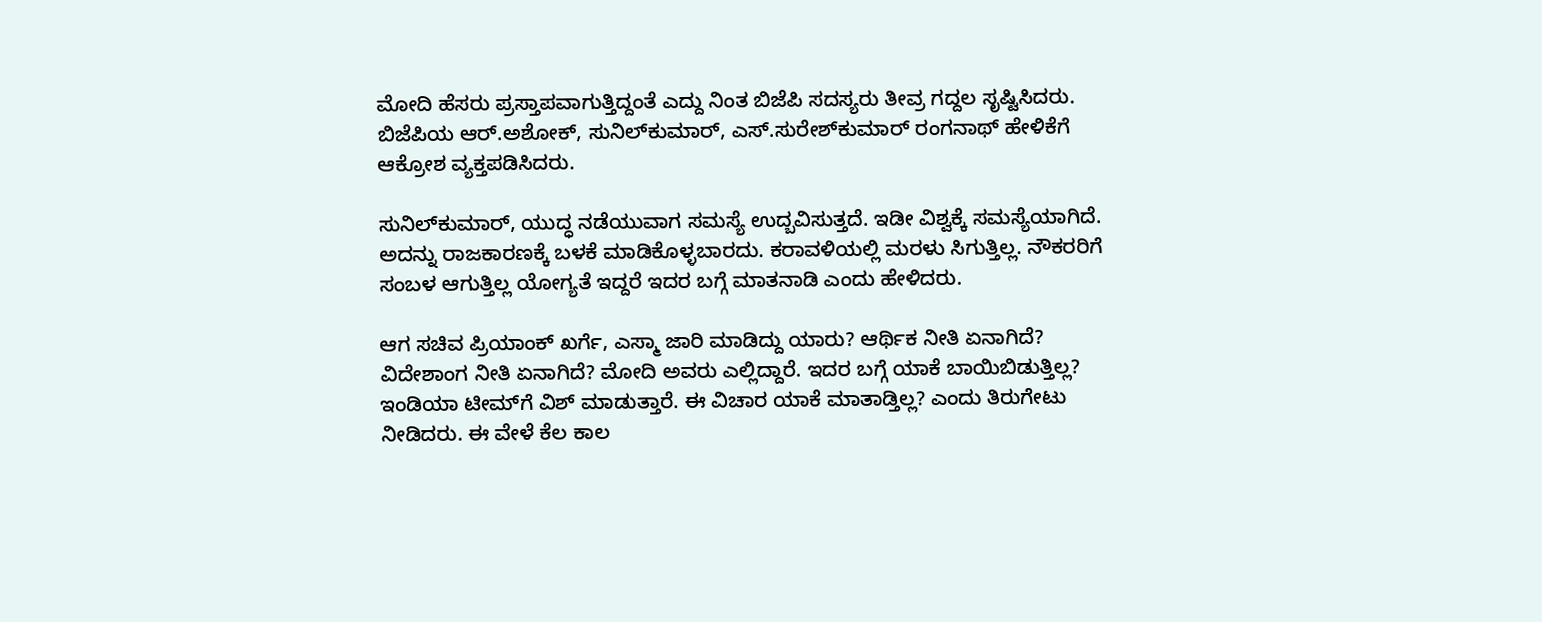ಮೋದಿ ಹೆಸರು ಪ್ರಸ್ತಾಪವಾಗುತ್ತಿದ್ದಂತೆ ಎದ್ದು ನಿಂತ ಬಿಜೆಪಿ ಸದಸ್ಯರು ತೀವ್ರ ಗದ್ದಲ ಸೃಷ್ಟಿಸಿದರು. ಬಿಜೆಪಿಯ ಆರ್.ಅಶೋಕ್‌, ಸುನಿಲ್‌ಕುಮಾರ್‌, ಎಸ್‌.ಸುರೇಶ್‌ಕುಮಾರ್ ರಂಗನಾಥ್ ಹೇಳಿಕೆಗೆ ಆಕ್ರೋಶ ವ್ಯಕ್ತಪಡಿಸಿದರು.

ಸುನಿಲ್‌ಕುಮಾರ್, ಯುದ್ಧ ನಡೆಯುವಾಗ ಸಮಸ್ಯೆ ಉದ್ಬವಿಸುತ್ತದೆ. ಇಡೀ ವಿಶ್ವಕ್ಕೆ ಸಮಸ್ಯೆಯಾಗಿದೆ. ಅದನ್ನು ರಾಜಕಾರಣಕ್ಕೆ ಬಳಕೆ ಮಾಡಿಕೊಳ್ಳಬಾರದು. ಕರಾವಳಿಯಲ್ಲಿ ಮರಳು ಸಿಗುತ್ತಿಲ್ಲ. ನೌಕರರಿಗೆ ಸಂಬಳ ಆಗುತ್ತಿಲ್ಲ ಯೋಗ್ಯತೆ ಇದ್ದರೆ ಇದರ ಬಗ್ಗೆ ಮಾತನಾಡಿ ಎಂದು ಹೇಳಿದರು.

ಆಗ ಸಚಿವ ಪ್ರಿಯಾಂಕ್‌ ಖರ್ಗೆ, ಎಸ್ಮಾ ಜಾರಿ ಮಾಡಿದ್ದು ಯಾರು? ಆರ್ಥಿಕ ನೀತಿ ಏನಾಗಿದೆ? ವಿದೇಶಾಂಗ ನೀತಿ ಏನಾಗಿದೆ? ಮೋದಿ ಅವರು ಎಲ್ಲಿದ್ದಾರೆ. ಇದರ ಬಗ್ಗೆ ಯಾಕೆ ಬಾಯಿಬಿಡುತ್ತಿಲ್ಲ? ಇಂಡಿಯಾ ಟೀಮ್‌ಗೆ ವಿಶ್ ಮಾಡುತ್ತಾರೆ. ಈ ವಿಚಾರ ಯಾಕೆ ಮಾತಾಡ್ತಿಲ್ಲ? ಎಂದು ತಿರುಗೇಟು ನೀಡಿದರು. ಈ ವೇಳೆ ಕೆಲ ಕಾಲ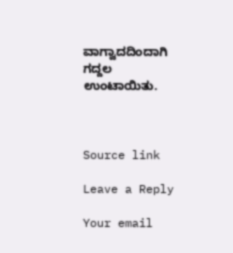ವಾಗ್ವಾದದಿಂದಾಗಿ ಗದ್ದಲ ಉಂಟಾಯಿತು.



Source link

Leave a Reply

Your email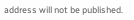address will not be published.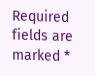Required fields are marked *